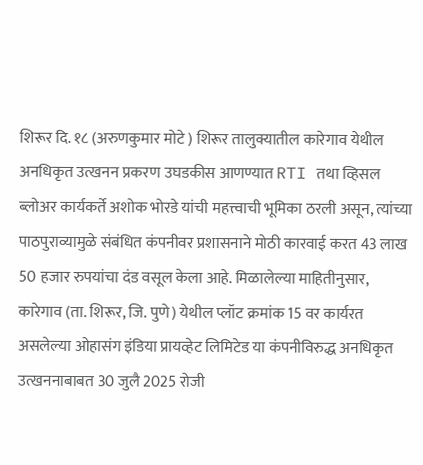शिरूर दि. १८ (अरुणकुमार मोटे ) शिरूर तालुक्यातील कारेगाव येथील अनधिकृत उत्खनन प्रकरण उघडकीस आणण्यात RTI तथा व्हिसल ब्लोअर कार्यकर्ते अशोक भोरडे यांची महत्त्वाची भूमिका ठरली असून, त्यांच्या पाठपुराव्यामुळे संबंधित कंपनीवर प्रशासनाने मोठी कारवाई करत 43 लाख 50 हजार रुपयांचा दंड वसूल केला आहे. मिळालेल्या माहितीनुसार, कारेगाव (ता. शिरूर, जि. पुणे) येथील प्लॉट क्रमांक 15 वर कार्यरत असलेल्या ओहासंग इंडिया प्रायव्हेट लिमिटेड या कंपनीविरुद्ध अनधिकृत उत्खननाबाबत 30 जुलै 2025 रोजी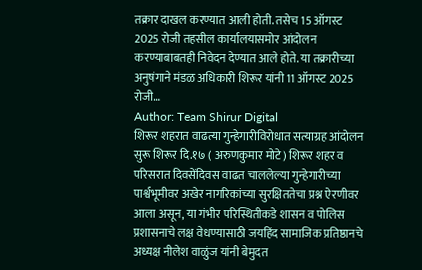तक्रार दाखल करण्यात आली होती. तसेच 15 ऑगस्ट 2025 रोजी तहसील कार्यालयासमोर आंदोलन करण्याबाबतही निवेदन देण्यात आले होते. या तक्रारीच्या अनुषंगाने मंडळ अधिकारी शिरूर यांनी 11 ऑगस्ट 2025 रोजी…
Author: Team Shirur Digital
शिरूर शहरात वाढत्या गुन्हेगारीविरोधात सत्याग्रह आंदोलन सुरू शिरूर दि.१७ ( अरुणकुमार मोटे) शिरूर शहर व परिसरात दिवसेंदिवस वाढत चाललेल्या गुन्हेगारीच्या पार्श्वभूमीवर अखेर नागरिकांच्या सुरक्षिततेचा प्रश्न ऐरणीवर आला असून, या गंभीर परिस्थितीकडे शासन व पोलिस प्रशासनाचे लक्ष वेधण्यासाठी जयहिंद सामाजिक प्रतिष्ठानचे अध्यक्ष नीलेश वाळुंज यांनी बेमुदत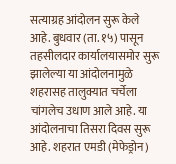सत्याग्रह आंदोलन सुरू केले आहे. बुधवार (ता. १५) पासून तहसीलदार कार्यालयासमोर सुरू झालेल्या या आंदोलनामुळे शहरासह तालुक्यात चर्चेला चांगलेच उधाण आले आहे. या आंदोलनाचा तिसरा दिवस सुरू आहे. शहरात एमडी (मेफेड्रोन)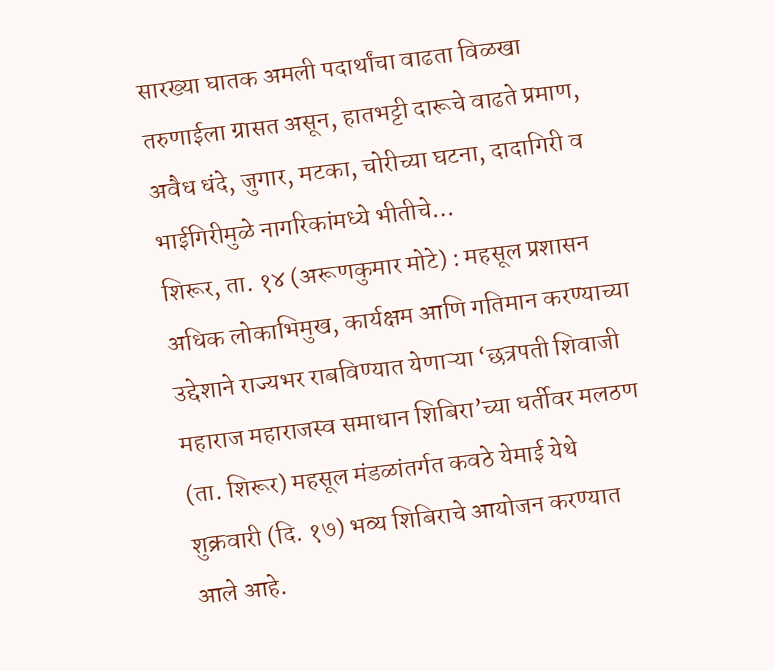सारख्या घातक अमली पदार्थांचा वाढता विळखा तरुणाईला ग्रासत असून, हातभट्टी दारूचे वाढते प्रमाण, अवैध धंदे, जुगार, मटका, चोरीच्या घटना, दादागिरी व भाईगिरीमुळे नागरिकांमध्ये भीतीचे…
शिरूर, ता. १४ (अरूणकुमार मोटे) : महसूल प्रशासन अधिक लोकाभिमुख, कार्यक्षम आणि गतिमान करण्याच्या उद्देशाने राज्यभर राबविण्यात येणाऱ्या ‘छत्रपती शिवाजी महाराज महाराजस्व समाधान शिबिरा’च्या धर्तीवर मलठण (ता. शिरूर) महसूल मंडळांतर्गत कवठे येमाई येथे शुक्रवारी (दि. १७) भव्य शिबिराचे आयोजन करण्यात आले आहे.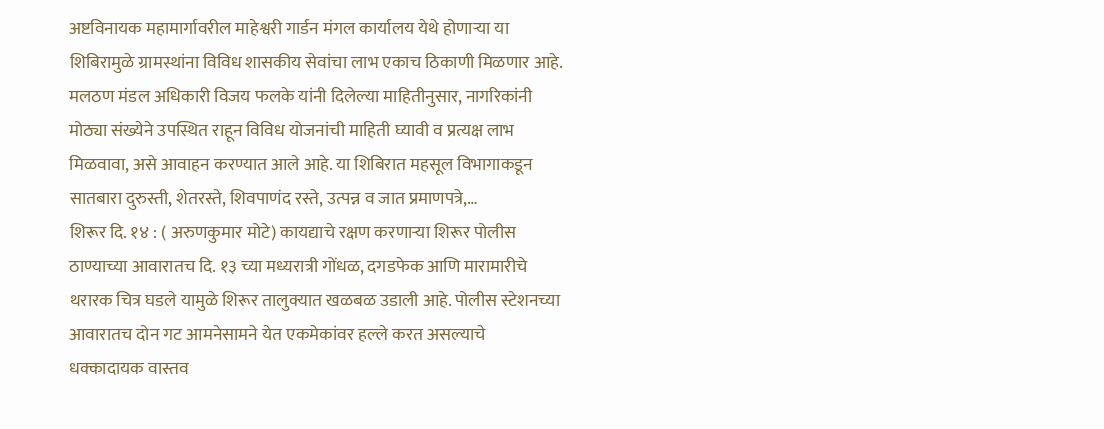अष्टविनायक महामार्गावरील माहेश्वरी गार्डन मंगल कार्यालय येथे होणाऱ्या या शिबिरामुळे ग्रामस्थांना विविध शासकीय सेवांचा लाभ एकाच ठिकाणी मिळणार आहे. मलठण मंडल अधिकारी विजय फलके यांनी दिलेल्या माहितीनुसार, नागरिकांनी मोठ्या संख्येने उपस्थित राहून विविध योजनांची माहिती घ्यावी व प्रत्यक्ष लाभ मिळवावा, असे आवाहन करण्यात आले आहे. या शिबिरात महसूल विभागाकडून सातबारा दुरुस्ती, शेतरस्ते, शिवपाणंद रस्ते, उत्पन्न व जात प्रमाणपत्रे,…
शिरूर दि. १४ : ( अरुणकुमार मोटे) कायद्याचे रक्षण करणाऱ्या शिरूर पोलीस ठाण्याच्या आवारातच दि. १३ च्या मध्यरात्री गोंधळ, दगडफेक आणि मारामारीचे थरारक चित्र घडले यामुळे शिरूर तालुक्यात खळबळ उडाली आहे. पोलीस स्टेशनच्या आवारातच दोन गट आमनेसामने येत एकमेकांवर हल्ले करत असल्याचे धक्कादायक वास्तव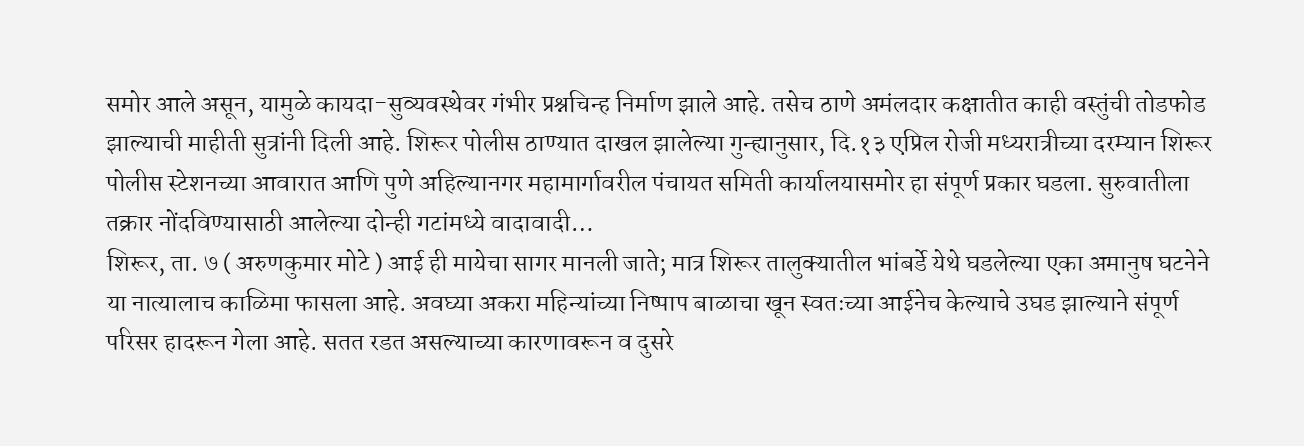समोर आले असून, यामुळे कायदा-सुव्यवस्थेवर गंभीर प्रश्नचिन्ह निर्माण झाले आहे. तसेच ठाणे अमंलदार कक्षातीत काही वस्तुंची तोडफोड झाल्याची माहीती सुत्रांनी दिली आहे. शिरूर पोलीस ठाण्यात दाखल झालेल्या गुन्ह्यानुसार, दि.१३ एप्रिल रोजी मध्यरात्रीच्या दरम्यान शिरूर पोलीस स्टेशनच्या आवारात आणि पुणे अहिल्यानगर महामार्गावरील पंचायत समिती कार्यालयासमोर हा संपूर्ण प्रकार घडला. सुरुवातीला तक्रार नोंदविण्यासाठी आलेल्या दोन्ही गटांमध्ये वादावादी…
शिरूर, ता. ७ ( अरुणकुमार मोटे ) आई ही मायेचा सागर मानली जाते; मात्र शिरूर तालुक्यातील भांबर्डे येथे घडलेल्या एका अमानुष घटनेने या नात्यालाच काळिमा फासला आहे. अवघ्या अकरा महिन्यांच्या निष्पाप बाळाचा खून स्वतःच्या आईनेच केल्याचे उघड झाल्याने संपूर्ण परिसर हादरून गेला आहे. सतत रडत असल्याच्या कारणावरून व दुसरे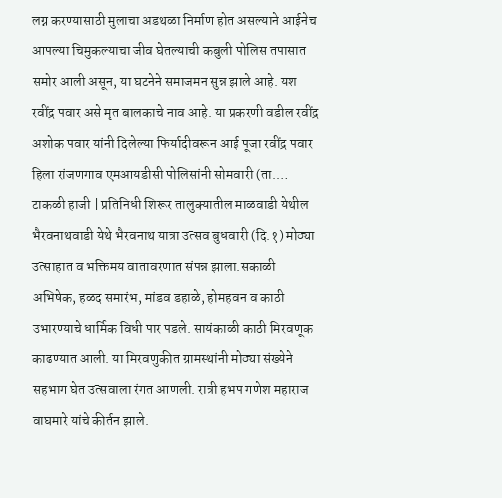लग्न करण्यासाठी मुलाचा अडथळा निर्माण होत असल्याने आईनेच आपल्या चिमुकल्याचा जीव घेतल्याची कबुली पोलिस तपासात समोर आली असून, या घटनेने समाजमन सुन्न झाले आहे. यश रवींद्र पवार असे मृत बालकाचे नाव आहे. या प्रकरणी वडील रवींद्र अशोक पवार यांनी दिलेल्या फिर्यादीवरून आई पूजा रवींद्र पवार हिला रांजणगाव एमआयडीसी पोलिसांनी सोमवारी (ता.…
टाकळी हाजी | प्रतिनिधी शिरूर तालुक्यातील माळवाडी येथील भैरवनाथवाडी येथे भैरवनाथ यात्रा उत्सव बुधवारी (दि.१) मोठ्या उत्साहात व भक्तिमय वातावरणात संपन्न झाला.सकाळी अभिषेक, हळद समारंभ, मांडव डहाळे, होमहवन व काठी उभारण्याचे धार्मिक विधी पार पडले. सायंकाळी काठी मिरवणूक काढण्यात आली. या मिरवणुकीत ग्रामस्थांनी मोठ्या संख्येने सहभाग घेत उत्सवाला रंगत आणली. रात्री हभप गणेश महाराज वाघमारे यांचे कीर्तन झाले.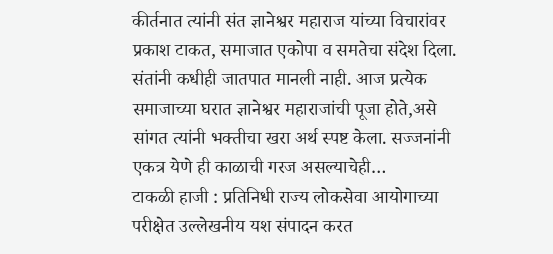कीर्तनात त्यांनी संत ज्ञानेश्वर महाराज यांच्या विचारांवर प्रकाश टाकत, समाजात एकोपा व समतेचा संदेश दिला. संतांनी कधीही जातपात मानली नाही. आज प्रत्येक समाजाच्या घरात ज्ञानेश्वर महाराजांची पूजा होते,असे सांगत त्यांनी भक्तीचा खरा अर्थ स्पष्ट केला. सज्जनांनी एकत्र येणे ही काळाची गरज असल्याचेही…
टाकळी हाजी : प्रतिनिधी राज्य लोकसेवा आयोगाच्या परीक्षेत उल्लेखनीय यश संपादन करत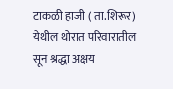टाकळी हाजी ( ता.शिरूर) येथील थोरात परिवारातील सून श्रद्धा अक्षय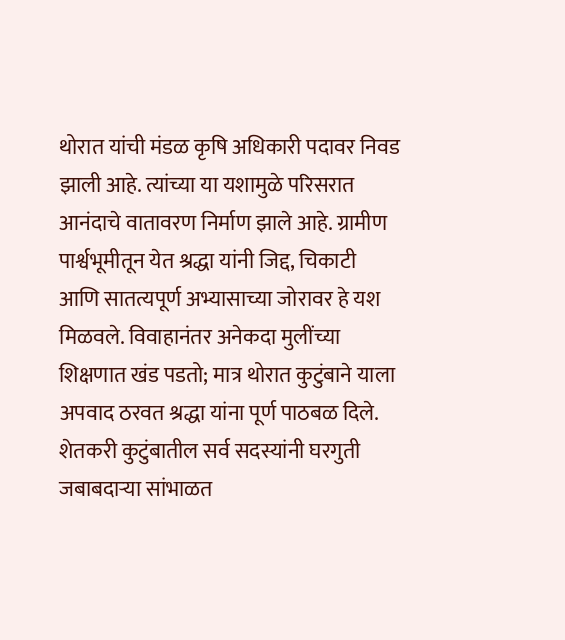थोरात यांची मंडळ कृषि अधिकारी पदावर निवड झाली आहे. त्यांच्या या यशामुळे परिसरात आनंदाचे वातावरण निर्माण झाले आहे. ग्रामीण पार्श्वभूमीतून येत श्रद्धा यांनी जिद्द, चिकाटी आणि सातत्यपूर्ण अभ्यासाच्या जोरावर हे यश मिळवले. विवाहानंतर अनेकदा मुलींच्या शिक्षणात खंड पडतो; मात्र थोरात कुटुंबाने याला अपवाद ठरवत श्रद्धा यांना पूर्ण पाठबळ दिले. शेतकरी कुटुंबातील सर्व सदस्यांनी घरगुती जबाबदाऱ्या सांभाळत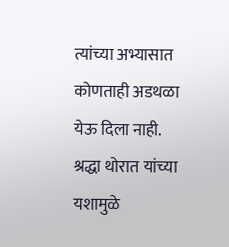त्यांच्या अभ्यासात कोणताही अडथळा येऊ दिला नाही. श्रद्धा थोरात यांच्या यशामुळे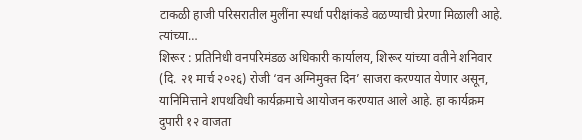टाकळी हाजी परिसरातील मुलींना स्पर्धा परीक्षांकडे वळण्याची प्रेरणा मिळाली आहे. त्यांच्या…
शिरूर : प्रतिनिधी वनपरिमंडळ अधिकारी कार्यालय, शिरूर यांच्या वतीने शनिवार (दि. २१ मार्च २०२६) रोजी ‘वन अग्निमुक्त दिन’ साजरा करण्यात येणार असून, यानिमित्ताने शपथविधी कार्यक्रमाचे आयोजन करण्यात आले आहे. हा कार्यक्रम दुपारी १२ वाजता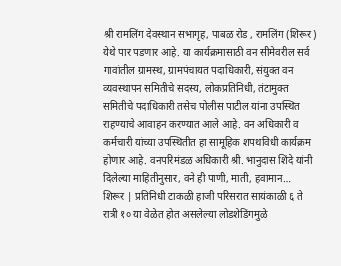श्री रामलिंग देवस्थान सभागृह, पाबळ रोड , रामलिंग (शिरूर) येथे पार पडणार आहे. या कार्यक्रमासाठी वन सीमेवरील सर्व गावांतील ग्रामस्थ, ग्रामपंचायत पदाधिकारी, संयुक्त वन व्यवस्थापन समितीचे सदस्य, लोकप्रतिनिधी, तंटामुक्त समितीचे पदाधिकारी तसेच पोलीस पाटील यांना उपस्थित राहण्याचे आवाहन करण्यात आले आहे. वन अधिकारी व कर्मचारी यांच्या उपस्थितीत हा सामूहिक शपथविधी कार्यक्रम होणार आहे. वनपरिमंडळ अधिकारी श्री. भानुदास शिंदे यांनी दिलेल्या माहितीनुसार, वने ही पाणी, माती, हवामान…
शिरूर | प्रतिनिधी टाकळी हाजी परिसरात सायंकाळी ६ ते रात्री १० या वेळेत होत असलेल्या लोडशेडिंगमुळे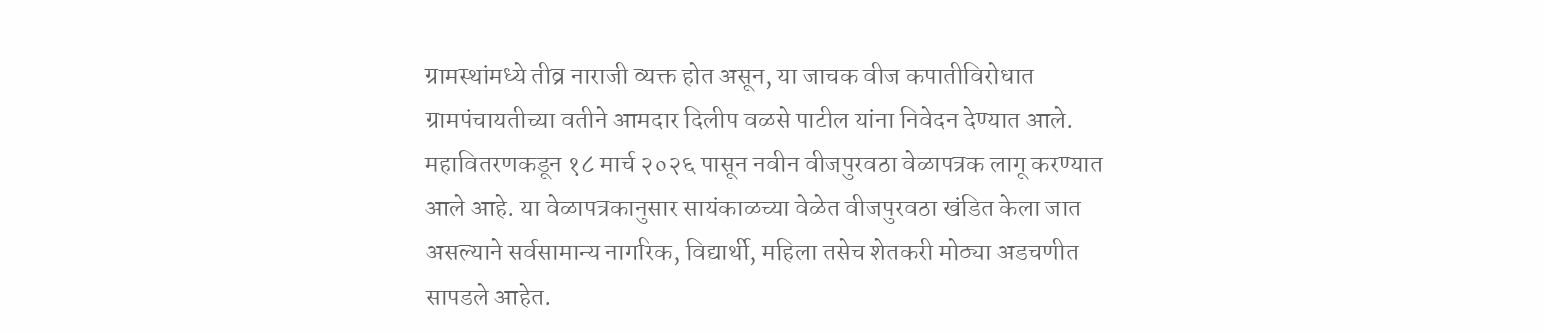ग्रामस्थांमध्ये तीव्र नाराजी व्यक्त होत असून, या जाचक वीज कपातीविरोधात ग्रामपंचायतीच्या वतीने आमदार दिलीप वळसे पाटील यांना निवेदन देण्यात आले. महावितरणकडून १८ मार्च २०२६ पासून नवीन वीजपुरवठा वेळापत्रक लागू करण्यात आले आहे. या वेळापत्रकानुसार सायंकाळच्या वेळेत वीजपुरवठा खंडित केला जात असल्याने सर्वसामान्य नागरिक, विद्यार्थी, महिला तसेच शेतकरी मोठ्या अडचणीत सापडले आहेत.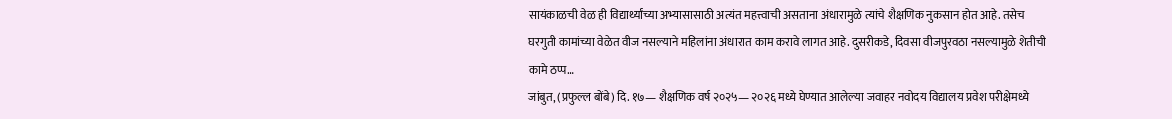सायंकाळची वेळ ही विद्यार्थ्यांच्या अभ्यासासाठी अत्यंत महत्त्वाची असताना अंधारामुळे त्यांचे शैक्षणिक नुकसान होत आहे. तसेच घरगुती कामांच्या वेळेत वीज नसल्याने महिलांना अंधारात काम करावे लागत आहे. दुसरीकडे, दिवसा वीजपुरवठा नसल्यामुळे शेतीची कामे ठप्प…
जांबुत, (प्रफुल्ल बोंबे) दि. १७— शैक्षणिक वर्ष २०२५— २०२६ मध्ये घेण्यात आलेल्या जवाहर नवोदय विद्यालय प्रवेश परीक्षेमध्ये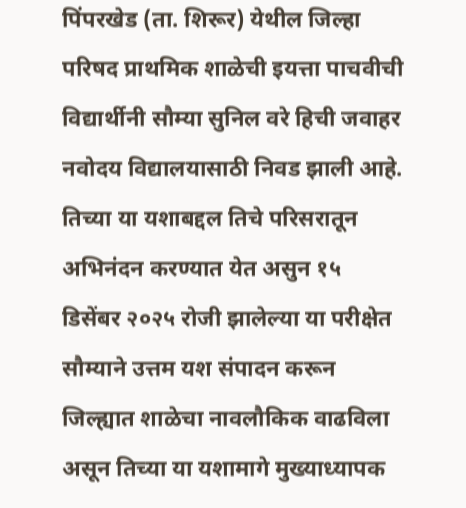पिंपरखेड (ता. शिरूर) येथील जिल्हा परिषद प्राथमिक शाळेची इयत्ता पाचवीची विद्यार्थीनी सौम्या सुनिल वरे हिची जवाहर नवोदय विद्यालयासाठी निवड झाली आहे. तिच्या या यशाबद्दल तिचे परिसरातून अभिनंदन करण्यात येत असुन १५ डिसेंबर २०२५ रोजी झालेल्या या परीक्षेत सौम्याने उत्तम यश संपादन करून जिल्ह्यात शाळेचा नावलौकिक वाढविला असून तिच्या या यशामागे मुख्याध्यापक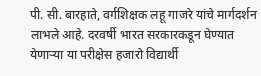पी. सी. बारहाते, वर्गशिक्षक लहू गाजरे यांचे मार्गदर्शन लाभले आहे. दरवर्षी भारत सरकारकडून घेण्यात येणाऱ्या या परीक्षेस हजारो विद्यार्थी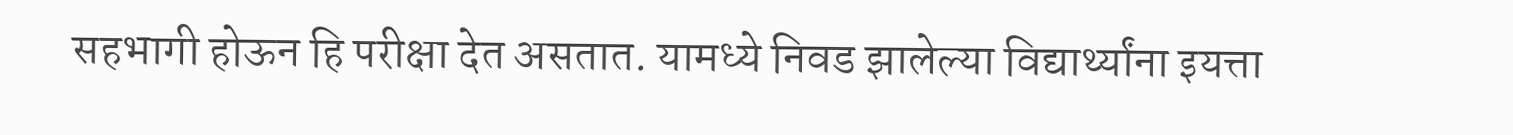सहभागी होऊन हि परीक्षा देत असतात. यामध्ये निवड झालेल्या विद्यार्थ्यांना इयत्ता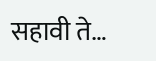सहावी ते…